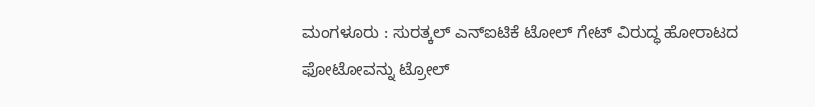ಮಂಗಳೂರು : ಸುರತ್ಕಲ್ ಎನ್ಐಟಿಕೆ ಟೋಲ್ ಗೇಟ್ ವಿರುದ್ಧ ಹೋರಾಟದ ಫೋಟೋವನ್ನು ಟ್ರೋಲ್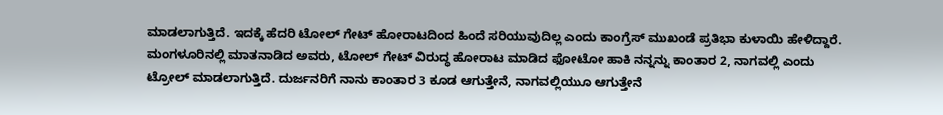ಮಾಡಲಾಗುತ್ತಿದೆ. ಇದಕ್ಕೆ ಹೆದರಿ ಟೋಲ್ ಗೇಟ್ ಹೋರಾಟದಿಂದ ಹಿಂದೆ ಸರಿಯುವುದಿಲ್ಲ ಎಂದು ಕಾಂಗ್ರೆಸ್ ಮುಖಂಡೆ ಪ್ರತಿಭಾ ಕುಳಾಯಿ ಹೇಳಿದ್ದಾರೆ. ಮಂಗಳೂರಿನಲ್ಲಿ ಮಾತನಾಡಿದ ಅವರು, ಟೋಲ್ ಗೇಟ್ ವಿರುದ್ಧ ಹೋರಾಟ ಮಾಡಿದ ಫೋಟೋ ಹಾಕಿ ನನ್ನನ್ನು ಕಾಂತಾರ 2, ನಾಗವಲ್ಲಿ ಎಂದು ಟ್ರೋಲ್ ಮಾಡಲಾಗುತ್ತಿದೆ. ದುರ್ಜನರಿಗೆ ನಾನು ಕಾಂತಾರ 3 ಕೂಡ ಆಗುತ್ತೇನೆ, ನಾಗವಲ್ಲಿಯುೂ ಆಗುತ್ತೇನೆ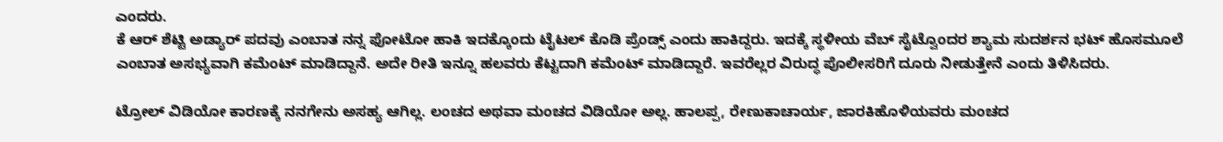ಎಂದರು.
ಕೆ ಆರ್ ಶೆಟ್ಟಿ ಅಡ್ಯಾರ್ ಪದವು ಎಂಬಾತ ನನ್ನ ಫೋಟೋ ಹಾಕಿ ಇದಕ್ಕೊಂದು ಟೈಟಲ್ ಕೊಡಿ ಪ್ರೆಂಡ್ಸ್ ಎಂದು ಹಾಕಿದ್ದರು. ಇದಕ್ಕೆ ಸ್ಥಳೀಯ ವೆಬ್ ಸೈಟ್ವೊಂದರ ಶ್ಯಾಮ ಸುದರ್ಶನ ಭಟ್ ಹೊಸಮೂಲೆ ಎಂಬಾತ ಅಸಭ್ಯವಾಗಿ ಕಮೆಂಟ್ ಮಾಡಿದ್ದಾನೆ. ಅದೇ ರೀತಿ ಇನ್ನೂ ಹಲವರು ಕೆಟ್ಟದಾಗಿ ಕಮೆಂಟ್ ಮಾಡಿದ್ದಾರೆ. ಇವರೆಲ್ಲರ ವಿರುದ್ಧ ಪೊಲೀಸರಿಗೆ ದೂರು ನೀಡುತ್ತೇನೆ ಎಂದು ತಿಳಿಸಿದರು.

ಟ್ರೋಲ್ ವಿಡಿಯೋ ಕಾರಣಕ್ಕೆ ನನಗೇನು ಅಸಹ್ಯ ಆಗಿಲ್ಲ. ಲಂಚದ ಅಥವಾ ಮಂಚದ ವಿಡಿಯೋ ಅಲ್ಲ. ಹಾಲಪ್ಪ, ರೇಣುಕಾಚಾರ್ಯ, ಜಾರಕಿಹೊಳಿಯವರು ಮಂಚದ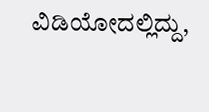ವಿಡಿಯೋದಲ್ಲಿದ್ದು,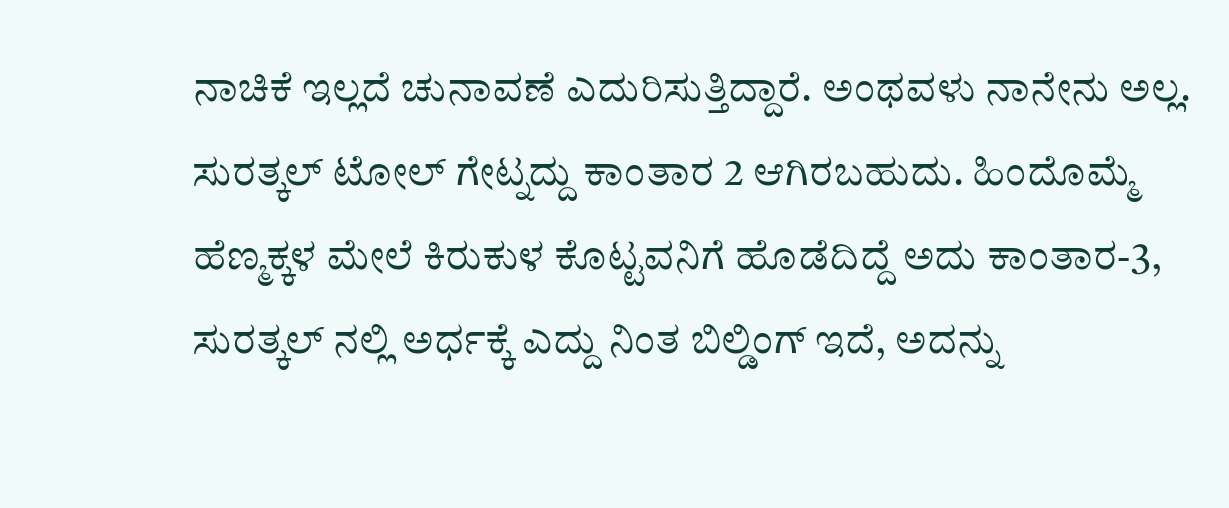ನಾಚಿಕೆ ಇಲ್ಲದೆ ಚುನಾವಣೆ ಎದುರಿಸುತ್ತಿದ್ದಾರೆ. ಅಂಥವಳು ನಾನೇನು ಅಲ್ಲ. ಸುರತ್ಕಲ್ ಟೋಲ್ ಗೇಟ್ನದ್ದು ಕಾಂತಾರ 2 ಆಗಿರಬಹುದು. ಹಿಂದೊಮ್ಮೆ ಹೆಣ್ಮಕ್ಕಳ ಮೇಲೆ ಕಿರುಕುಳ ಕೊಟ್ಟವನಿಗೆ ಹೊಡೆದಿದ್ದೆ ಅದು ಕಾಂತಾರ-3, ಸುರತ್ಕಲ್ ನಲ್ಲಿ ಅರ್ಧಕ್ಕೆ ಎದ್ದು ನಿಂತ ಬಿಲ್ಡಿಂಗ್ ಇದೆ, ಅದನ್ನು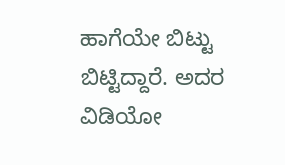ಹಾಗೆಯೇ ಬಿಟ್ಟು ಬಿಟ್ಟಿದ್ದಾರೆ. ಅದರ ವಿಡಿಯೋ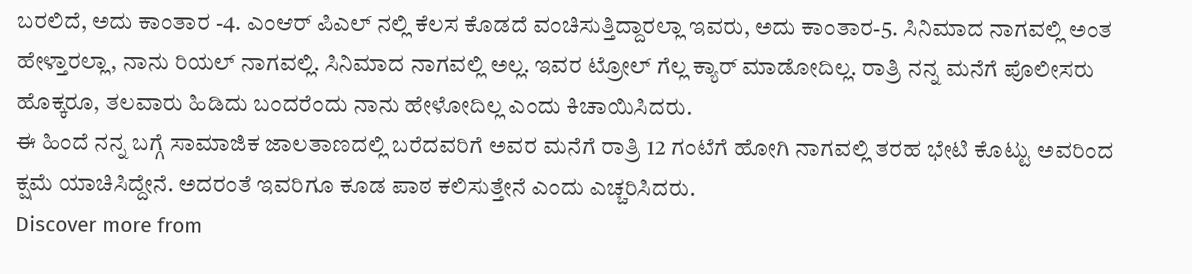ಬರಲಿದೆ, ಅದು ಕಾಂತಾರ -4. ಎಂಆರ್ ಪಿಎಲ್ ನಲ್ಲಿ ಕೆಲಸ ಕೊಡದೆ ವಂಚಿಸುತ್ತಿದ್ದಾರಲ್ಲಾ ಇವರು, ಅದು ಕಾಂತಾರ-5. ಸಿನಿಮಾದ ನಾಗವಲ್ಲಿ ಅಂತ ಹೇಳ್ತಾರಲ್ಲಾ, ನಾನು ರಿಯಲ್ ನಾಗವಲ್ಲಿ. ಸಿನಿಮಾದ ನಾಗವಲ್ಲಿ ಅಲ್ಲ. ಇವರ ಟ್ರೋಲ್ ಗೆಲ್ಲ ಕ್ಯಾರ್ ಮಾಡೋದಿಲ್ಲ. ರಾತ್ರಿ ನನ್ನ ಮನೆಗೆ ಪೊಲೀಸರು ಹೊಕ್ಕರೂ, ತಲವಾರು ಹಿಡಿದು ಬಂದರೆಂದು ನಾನು ಹೇಳೋದಿಲ್ಲ ಎಂದು ಕಿಚಾಯಿಸಿದರು.
ಈ ಹಿಂದೆ ನನ್ನ ಬಗ್ಗೆ ಸಾಮಾಜಿಕ ಜಾಲತಾಣದಲ್ಲಿ ಬರೆದವರಿಗೆ ಅವರ ಮನೆಗೆ ರಾತ್ರಿ 12 ಗಂಟೆಗೆ ಹೋಗಿ ನಾಗವಲ್ಲಿ ತರಹ ಭೇಟಿ ಕೊಟ್ಟು ಅವರಿಂದ ಕ್ಷಮೆ ಯಾಚಿಸಿದ್ದೇನೆ. ಅದರಂತೆ ಇವರಿಗೂ ಕೂಡ ಪಾಠ ಕಲಿಸುತ್ತೇನೆ ಎಂದು ಎಚ್ಚರಿಸಿದರು.
Discover more from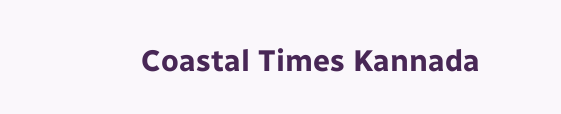Coastal Times Kannada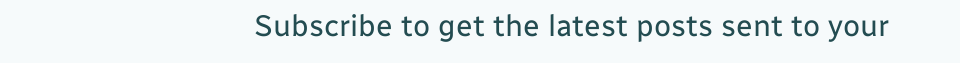Subscribe to get the latest posts sent to your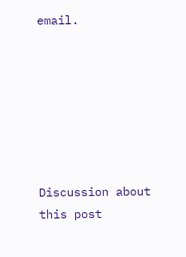email.







Discussion about this post